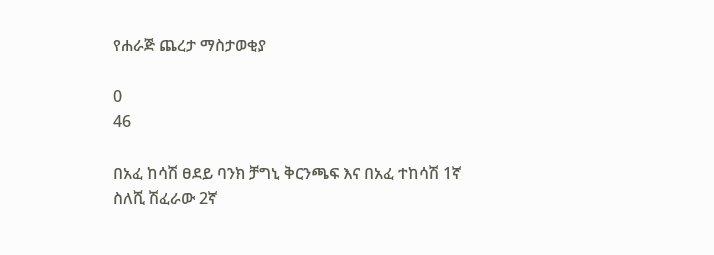የሐራጅ ጨረታ ማስታወቂያ

0
46

በአፈ ከሳሽ ፀደይ ባንክ ቻግኒ ቅርንጫፍ እና በአፈ ተከሳሽ 1ኛ ስለሺ ሽፈራው 2ኛ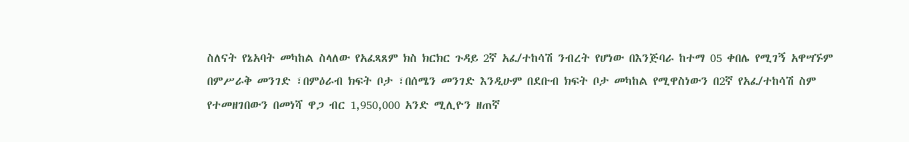ስለናት የኔአባት መካከል ስላለው የአፈጻጸም ክስ ክርክር ጉዳይ 2ኛ አፈ/ተከሳሽ ንብረት የሆነው በእንጅባራ ከተማ 05 ቀበሌ የሚገኝ አዋሣኙም በምሥራቅ መንገድ ፣በምዕራብ ክፍት ቦታ ፣በሰሜን መንገድ እንዲሁም በደቡብ ክፍት ቦታ መካከል የሚዋስነውን በ2ኛ የአፈ/ተከሳሽ ስም የተመዘገበውን በመነሻ ዋጋ ብር 1,950,000 አንድ ሚሊዮን ዘጠኛ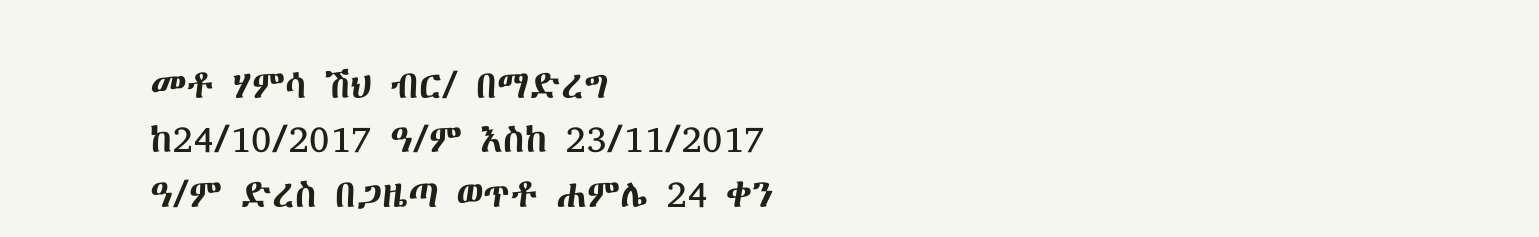መቶ ሃምሳ ሽህ ብር/ በማድረግ ከ24/10/2017 ዓ/ም እስከ 23/11/2017 ዓ/ም ድረስ በጋዜጣ ወጥቶ ሐምሌ 24 ቀን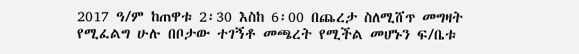2017 ዓ/ም ከጠዋቱ 2፡30 እስከ 6፡00 በጨረታ ስለሚሸጥ መግዛት የሚፈልግ ሁሉ በቦታው ተገኝቶ መጫረት የሚችል መሆኑን ፍ/ቤቱ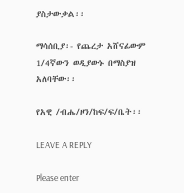ያስታውቃል፡፡

ማሳሰቢያ፡- የጨረታ አሸናፊውም 1/4ኛውን ወዲያውኑ በማስያዝ አለባቸው፡፡

የአዊ /ብሔ/ዞን/ከፍ/ፍ/ቤት፡፡

LEAVE A REPLY

Please enter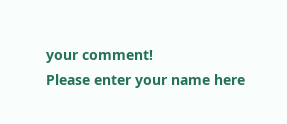your comment!
Please enter your name here